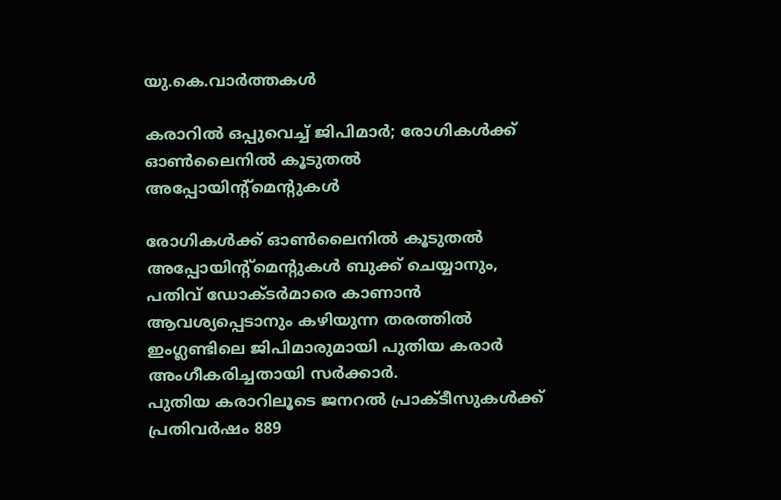യു.കെ.വാര്‍ത്തകള്‍

കരാറില്‍ ഒപ്പുവെച്ച് ജിപിമാര്‍; രോഗികള്‍ക്ക് ഓണ്‍ലൈനില്‍ കൂടുതല്‍ അപ്പോയിന്റ്‌മെന്റുകള്‍

രോഗികള്‍ക്ക് ഓണ്‍ലൈനില്‍ കൂടുതല്‍ അപ്പോയിന്റ്‌മെന്റുകള്‍ ബുക്ക് ചെയ്യാനും, പതിവ് ഡോക്ടര്‍മാരെ കാണാന്‍ ആവശ്യപ്പെടാനും കഴിയുന്ന തരത്തില്‍ ഇംഗ്ലണ്ടിലെ ജിപിമാരുമായി പുതിയ കരാര്‍ അംഗീകരിച്ചതായി സര്‍ക്കാര്‍.
പുതിയ കരാറിലൂടെ ജനറല്‍ പ്രാക്ടീസുകള്‍ക്ക് പ്രതിവര്‍ഷം 889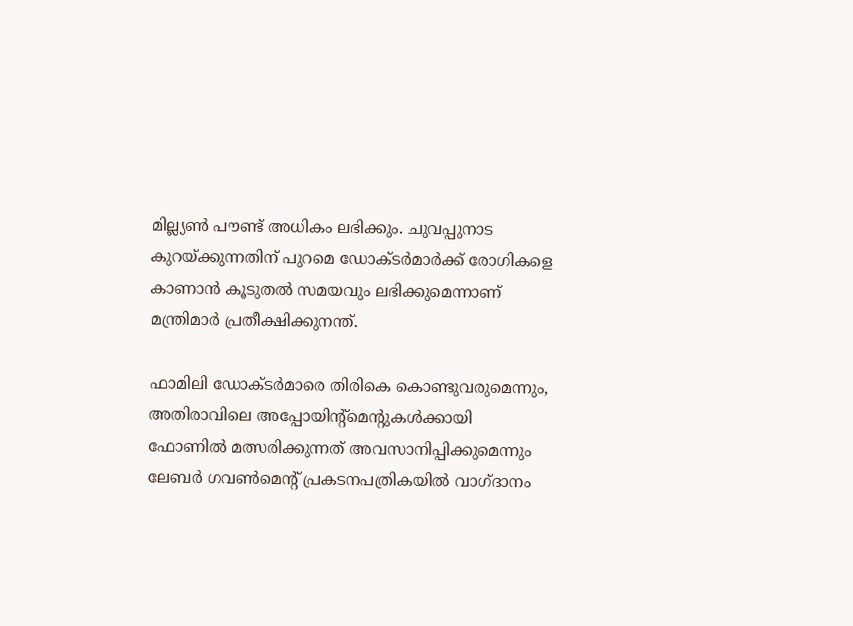മില്ല്യണ്‍ പൗണ്ട് അധികം ലഭിക്കും. ചുവപ്പുനാട കുറയ്ക്കുന്നതിന് പുറമെ ഡോക്ടര്‍മാര്‍ക്ക് രോഗികളെ കാണാന്‍ കൂടുതല്‍ സമയവും ലഭിക്കുമെന്നാണ് മന്ത്രിമാര്‍ പ്രതീക്ഷിക്കുനന്ത്.

ഫാമിലി ഡോക്ടര്‍മാരെ തിരികെ കൊണ്ടുവരുമെന്നും, അതിരാവിലെ അപ്പോയിന്റ്‌മെന്റുകള്‍ക്കായി ഫോണില്‍ മത്സരിക്കുന്നത് അവസാനിപ്പിക്കുമെന്നും ലേബര്‍ ഗവണ്‍മെന്റ് പ്രകടനപത്രികയില്‍ വാഗ്ദാനം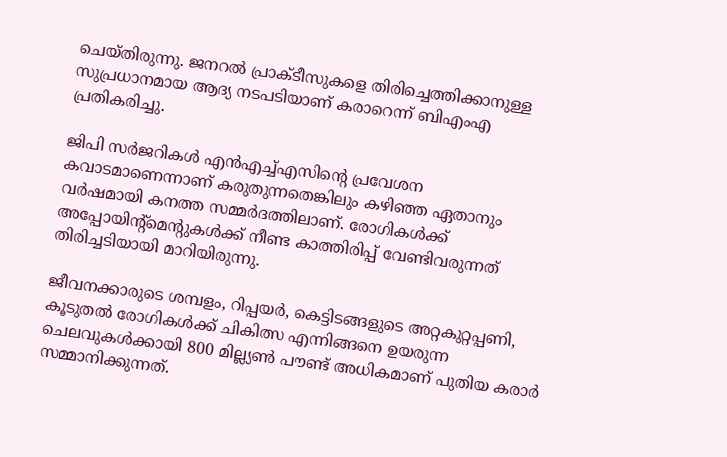ചെയ്തിരുന്നു. ജനറല്‍ പ്രാക്ടീസുകളെ തിരിച്ചെത്തിക്കാനുള്ള സുപ്രധാനമായ ആദ്യ നടപടിയാണ് കരാറെന്ന് ബിഎംഎ പ്രതികരിച്ചു.

ജിപി സര്‍ജറികള്‍ എന്‍എച്ച്എസിന്റെ പ്രവേശന കവാടമാണെന്നാണ് കരുതുന്നതെങ്കിലും കഴിഞ്ഞ ഏതാനും വര്‍ഷമായി കനത്ത സമ്മര്‍ദത്തിലാണ്. രോഗികള്‍ക്ക് അപ്പോയിന്റ്‌മെന്റുകള്‍ക്ക് നീണ്ട കാത്തിരിപ്പ് വേണ്ടിവരുന്നത് തിരിച്ചടിയായി മാറിയിരുന്നു.

ജീവനക്കാരുടെ ശമ്പളം, റിപ്പയര്‍, കെട്ടിടങ്ങളുടെ അറ്റകുറ്റപ്പണി, കൂടുതല്‍ രോഗികള്‍ക്ക് ചികിത്സ എന്നിങ്ങനെ ഉയരുന്ന ചെലവുകള്‍ക്കായി 800 മില്ല്യണ്‍ പൗണ്ട് അധികമാണ് പുതിയ കരാര്‍ സമ്മാനിക്കുന്നത്.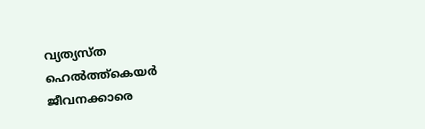വ്യത്യസ്ത ഹെല്‍ത്ത്‌കെയര്‍ ജീവനക്കാരെ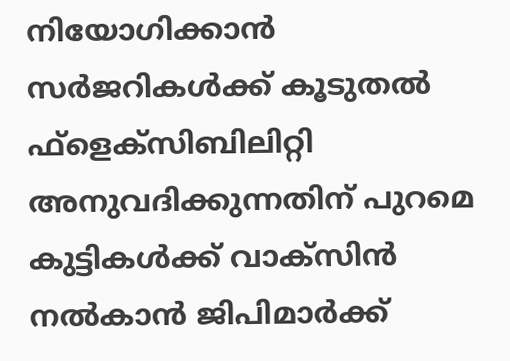നിയോഗിക്കാന്‍ സര്‍ജറികള്‍ക്ക് കൂടുതല്‍ ഫ്‌ളെക്‌സിബിലിറ്റി അനുവദിക്കുന്നതിന് പുറമെ കുട്ടികള്‍ക്ക് വാക്‌സിന്‍ നല്‍കാന്‍ ജിപിമാര്‍ക്ക്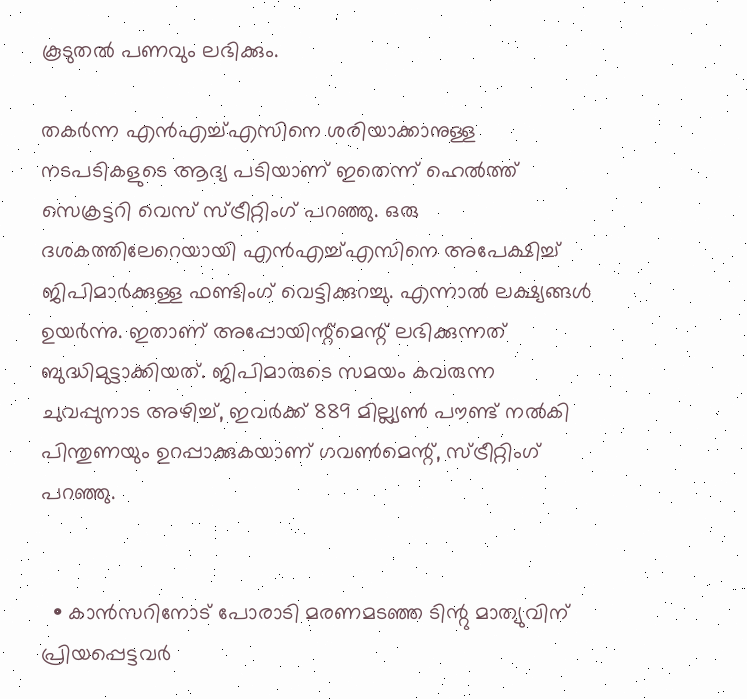കൂടുതല്‍ പണവും ലഭിക്കും.

തകര്‍ന്ന എന്‍എച്ച്എസിനെ ശരിയാക്കാനുള്ള നടപടികളുടെ ആദ്യ പടിയാണ് ഇതെന്ന് ഹെല്‍ത്ത് സെക്രട്ടറി വെസ് സ്ട്രീറ്റിംഗ് പറഞ്ഞു. ഒരു ദശകത്തിലേറെയായി എന്‍എച്ച്എസിനെ അപേക്ഷിച്ച് ജിപിമാര്‍ക്കുള്ള ഫണ്ടിംഗ് വെട്ടിക്കുറച്ചു. എന്നാല്‍ ലക്ഷ്യങ്ങള്‍ ഉയര്‍ന്നു. ഇതാണ് അപ്പോയിന്റ്‌മെന്റ് ലഭിക്കുന്നത് ബുദ്ധിമുട്ടാക്കിയത്. ജിപിമാരുടെ സമയം കവരുന്ന ചുവപ്പുനാട അഴിച്ച്, ഇവര്‍ക്ക് 889 മില്ല്യണ്‍ പൗണ്ട് നല്‍കി പിന്തുണയും ഉറപ്പാക്കുകയാണ് ഗവണ്‍മെന്റ്, സ്ട്രീറ്റിംഗ് പറഞ്ഞു.


  • കാന്‍സറിനോട് പോരാടി മരണമടഞ്ഞ ടിന്റു മാത്യുവിന് പ്രിയപ്പെട്ടവര്‍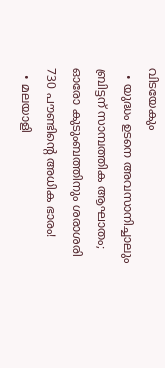വിടയേകും
  • യുദ്ധം ഉടനെ അവസാനിച്ചാലും ബ്രിട്ടന് സാമ്പത്തിക ആഘാതം; ഓരോ കുടുംബത്തിനും ശരാശരി 730 പൗണ്ടിന്റെ അധിക ഭാരം!
  • മലയാളി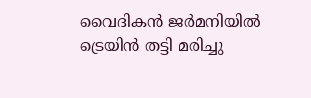വൈദികന്‍ ജര്‍മനിയില്‍ ട്രെയിന്‍ തട്ടി മരിച്ചു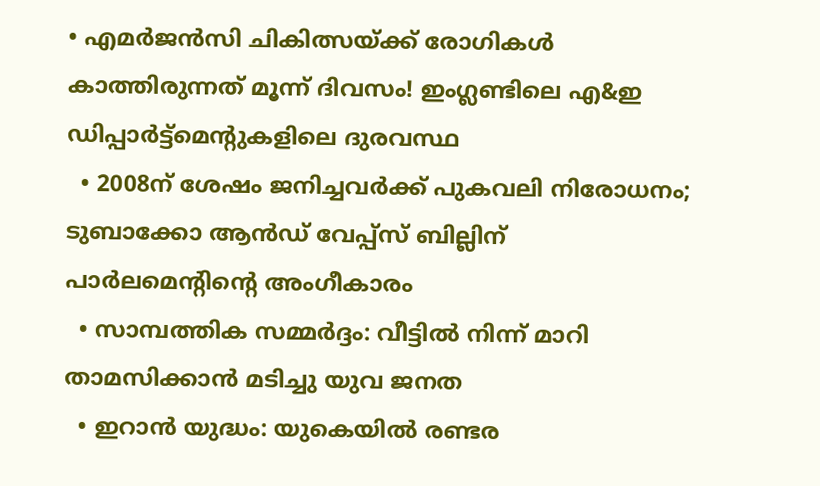• എമര്‍ജന്‍സി ചികിത്സയ്ക്ക് രോഗികള്‍ കാത്തിരുന്നത് മൂന്ന് ദിവസം! ഇംഗ്ലണ്ടിലെ എ&ഇ ഡിപ്പാര്‍ട്ട്‌മെന്റുകളിലെ ദുരവസ്ഥ
  • 2008ന് ശേഷം ജനിച്ചവര്‍ക്ക് പുകവലി നിരോധനം; ടുബാക്കോ ആന്‍ഡ് വേപ്പ്‌സ് ബില്ലിന് പാര്‍ലമെന്റിന്റെ അംഗീകാരം
  • സാമ്പത്തിക സമ്മര്‍ദ്ദം: വീട്ടില്‍ നിന്ന് മാറി താമസിക്കാന്‍ മടിച്ചു യുവ ജനത
  • ഇറാന്‍ യുദ്ധം: യുകെയില്‍ രണ്ടര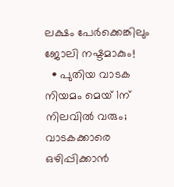ലക്ഷം പേര്‍ക്കെങ്കിലും ജോലി നഷ്ടമാകും!
  • പുതിയ വാടക നിയമം മെയ് 1ന് നിലവില്‍ വരും; വാടകക്കാരെ ഒഴിപ്പിക്കാന്‍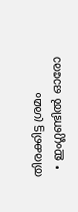തിരക്കിട്ട ശ്രമം
  • ഇംഗ്ലണ്ടില്‍ ഓരോ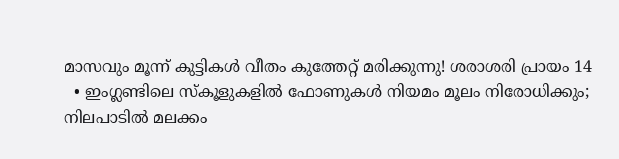മാസവും മൂന്ന് കുട്ടികള്‍ വീതം കുത്തേറ്റ് മരിക്കുന്നു! ശരാശരി പ്രായം 14
  • ഇംഗ്ലണ്ടിലെ സ്‌കൂളുകളില്‍ ഫോണുകള്‍ നിയമം മൂലം നിരോധിക്കും; നിലപാടില്‍ മലക്കം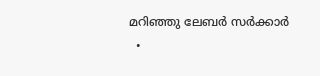മറിഞ്ഞു ലേബര്‍ സര്‍ക്കാര്‍
  •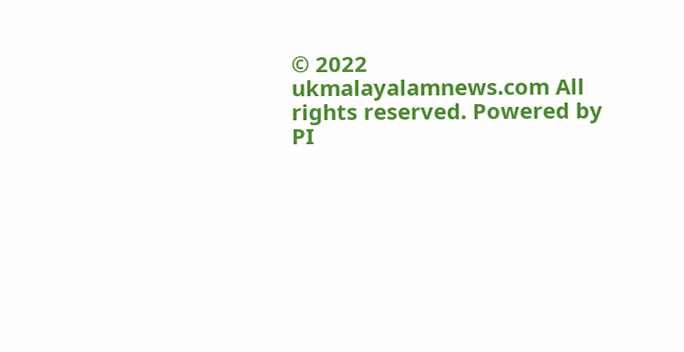© 2022 ukmalayalamnews.com All rights reserved. Powered by PI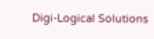Digi-Logical Solutions